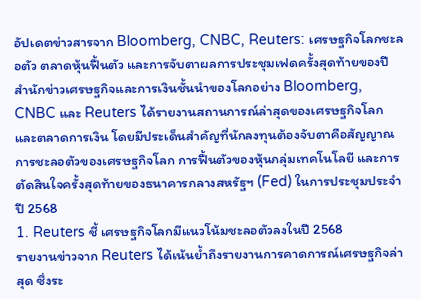อัปเดตข่าวสารจาก Bloomberg, CNBC, Reuters: เศรษฐกิจโลกชะลอตัว ตลาดหุ้นฟื้นตัว และการจับตาผลการประชุมเฟดครั้งสุดท้ายของปี
สำนักข่าวเศรษฐกิจและการเงินชั้นนำของโลกอย่าง Bloomberg, CNBC และ Reuters ได้รายงานสถานการณ์ล่าสุดของเศรษฐกิจโลกและตลาดการเงิน โดยมีประเด็นสำคัญที่นักลงทุนต้องจับตาคือสัญญาณการชะลอตัวของเศรษฐกิจโลก การฟื้นตัวของหุ้นกลุ่มเทคโนโลยี และการตัดสินใจครั้งสุดท้ายของธนาคารกลางสหรัฐฯ (Fed) ในการประชุมประจำปี 2568
1. Reuters ชี้ เศรษฐกิจโลกมีแนวโน้มชะลอตัวลงในปี 2568
รายงานข่าวจาก Reuters ได้เน้นย้ำถึงรายงานการคาดการณ์เศรษฐกิจล่าสุด ซึ่งระ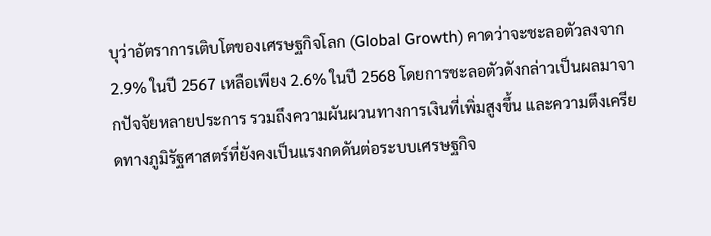บุว่าอัตราการเติบโตของเศรษฐกิจโลก (Global Growth) คาดว่าจะชะลอตัวลงจาก 2.9% ในปี 2567 เหลือเพียง 2.6% ในปี 2568 โดยการชะลอตัวดังกล่าวเป็นผลมาจากปัจจัยหลายประการ รวมถึงความผันผวนทางการเงินที่เพิ่มสูงขึ้น และความตึงเครียดทางภูมิรัฐศาสตร์ที่ยังคงเป็นแรงกดดันต่อระบบเศรษฐกิจ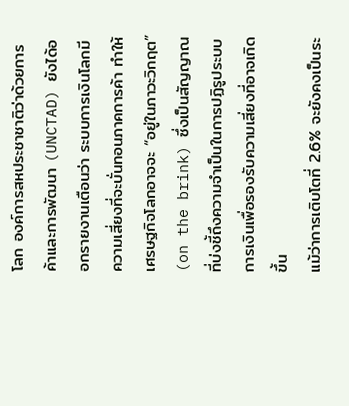โลก องค์การสหประชาชาติว่าด้วยการค้าและการพัฒนา (UNCTAD) ยังได้ออกรายงานเตือนว่า ระบบการเงินโลกมีความเสี่ยงที่จะบั่นทอนภาคการค้า ทำให้เศรษฐกิจโลกอาจจะ “อยู่ในภาวะวิกฤต” (on the brink) ซึ่งเป็นสัญญาณที่บ่งชี้ถึงความจำเป็นในการปฏิรูประบบการเงินเพื่อรองรับความเสี่ยงที่อาจเกิดขึ้น
แม้ว่าการเติบโตที่ 2.6% จะยังคงเป็นระ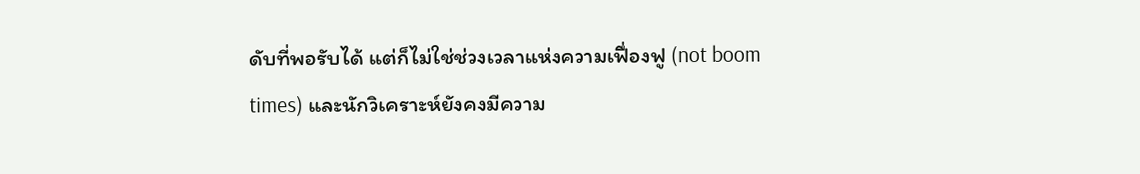ดับที่พอรับได้ แต่ก็ไม่ใช่ช่วงเวลาแห่งความเฟื่องฟู (not boom times) และนักวิเคราะห์ยังคงมีความ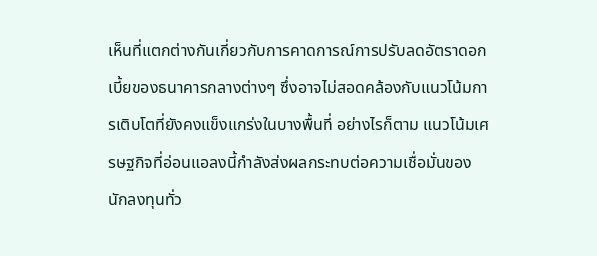เห็นที่แตกต่างกันเกี่ยวกับการคาดการณ์การปรับลดอัตราดอกเบี้ยของธนาคารกลางต่างๆ ซึ่งอาจไม่สอดคล้องกับแนวโน้มการเติบโตที่ยังคงแข็งแกร่งในบางพื้นที่ อย่างไรก็ตาม แนวโน้มเศรษฐกิจที่อ่อนแอลงนี้กำลังส่งผลกระทบต่อความเชื่อมั่นของนักลงทุนทั่ว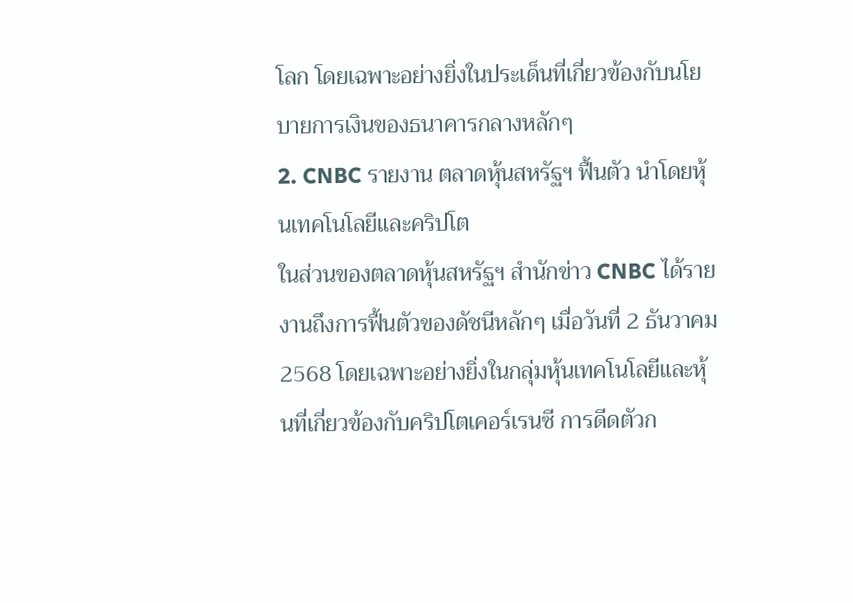โลก โดยเฉพาะอย่างยิ่งในประเด็นที่เกี่ยวข้องกับนโยบายการเงินของธนาคารกลางหลักๆ
2. CNBC รายงาน ตลาดหุ้นสหรัฐฯ ฟื้นตัว นำโดยหุ้นเทคโนโลยีและคริปโต
ในส่วนของตลาดหุ้นสหรัฐฯ สำนักข่าว CNBC ได้รายงานถึงการฟื้นตัวของดัชนีหลักๆ เมื่อวันที่ 2 ธันวาคม 2568 โดยเฉพาะอย่างยิ่งในกลุ่มหุ้นเทคโนโลยีและหุ้นที่เกี่ยวข้องกับคริปโตเคอร์เรนซี การดีดตัวก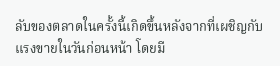ลับของตลาดในครั้งนี้เกิดขึ้นหลังจากที่เผชิญกับแรงขายในวันก่อนหน้า โดยมี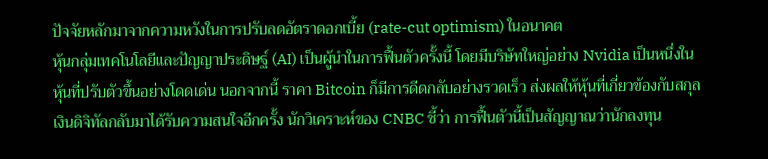ปัจจัยหลักมาจากความหวังในการปรับลดอัตราดอกเบี้ย (rate-cut optimism) ในอนาคต
หุ้นกลุ่มเทคโนโลยีและปัญญาประดิษฐ์ (AI) เป็นผู้นำในการฟื้นตัวครั้งนี้ โดยมีบริษัทใหญ่อย่าง Nvidia เป็นหนึ่งในหุ้นที่ปรับตัวขึ้นอย่างโดดเด่น นอกจากนี้ ราคา Bitcoin ก็มีการดีดกลับอย่างรวดเร็ว ส่งผลให้หุ้นที่เกี่ยวข้องกับสกุลเงินดิจิทัลกลับมาได้รับความสนใจอีกครั้ง นักวิเคราะห์ของ CNBC ชี้ว่า การฟื้นตัวนี้เป็นสัญญาณว่านักลงทุน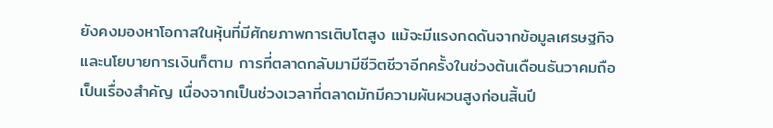ยังคงมองหาโอกาสในหุ้นที่มีศักยภาพการเติบโตสูง แม้จะมีแรงกดดันจากข้อมูลเศรษฐกิจและนโยบายการเงินก็ตาม การที่ตลาดกลับมามีชีวิตชีวาอีกครั้งในช่วงต้นเดือนธันวาคมถือเป็นเรื่องสำคัญ เนื่องจากเป็นช่วงเวลาที่ตลาดมักมีความผันผวนสูงก่อนสิ้นปี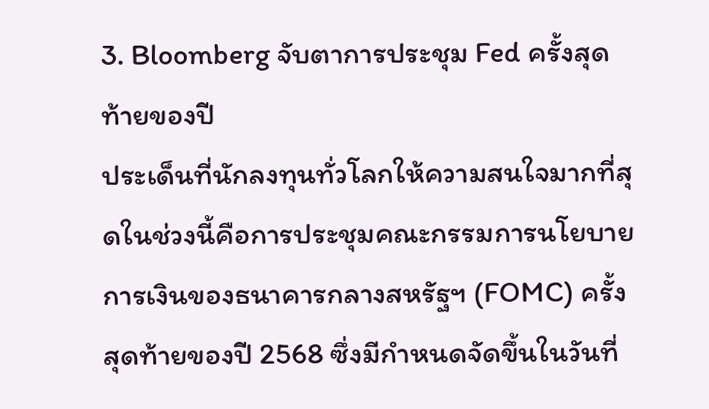3. Bloomberg จับตาการประชุม Fed ครั้งสุดท้ายของปี
ประเด็นที่นักลงทุนทั่วโลกให้ความสนใจมากที่สุดในช่วงนี้คือการประชุมคณะกรรมการนโยบายการเงินของธนาคารกลางสหรัฐฯ (FOMC) ครั้งสุดท้ายของปี 2568 ซึ่งมีกำหนดจัดขึ้นในวันที่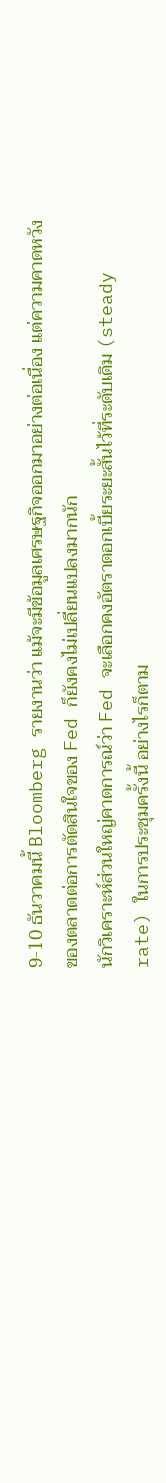9-10 ธันวาคมนี้ Bloomberg รายงานว่า แม้จะมีข้อมูลเศรษฐกิจออกมาอย่างต่อเนื่อง แต่ความคาดหวังของตลาดต่อการตัดสินใจของ Fed ก็ยังคงไม่เปลี่ยนแปลงมากนัก
นักวิเคราะห์ส่วนใหญ่คาดการณ์ว่า Fed จะเลือกคงอัตราดอกเบี้ยระยะสั้นไว้ที่ระดับเดิม (steady rate) ในการประชุมครั้งนี้ อย่างไรก็ตาม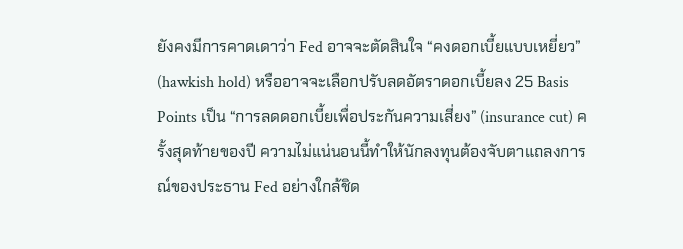ยังคงมีการคาดเดาว่า Fed อาจจะตัดสินใจ “คงดอกเบี้ยแบบเหยี่ยว” (hawkish hold) หรืออาจจะเลือกปรับลดอัตราดอกเบี้ยลง 25 Basis Points เป็น “การลดดอกเบี้ยเพื่อประกันความเสี่ยง” (insurance cut) ครั้งสุดท้ายของปี ความไม่แน่นอนนี้ทำให้นักลงทุนต้องจับตาแถลงการณ์ของประธาน Fed อย่างใกล้ชิด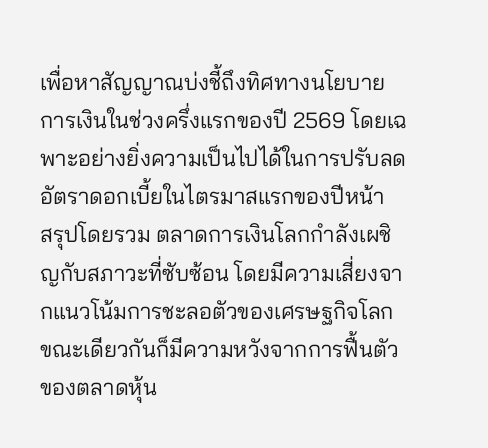เพื่อหาสัญญาณบ่งชี้ถึงทิศทางนโยบายการเงินในช่วงครึ่งแรกของปี 2569 โดยเฉพาะอย่างยิ่งความเป็นไปได้ในการปรับลดอัตราดอกเบี้ยในไตรมาสแรกของปีหน้า
สรุปโดยรวม ตลาดการเงินโลกกำลังเผชิญกับสภาวะที่ซับซ้อน โดยมีความเสี่ยงจากแนวโน้มการชะลอตัวของเศรษฐกิจโลก ขณะเดียวกันก็มีความหวังจากการฟื้นตัวของตลาดหุ้น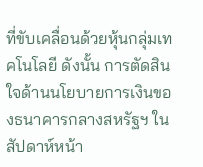ที่ขับเคลื่อนด้วยหุ้นกลุ่มเทคโนโลยี ดังนั้น การตัดสินใจด้านนโยบายการเงินของธนาคารกลางสหรัฐฯ ในสัปดาห์หน้า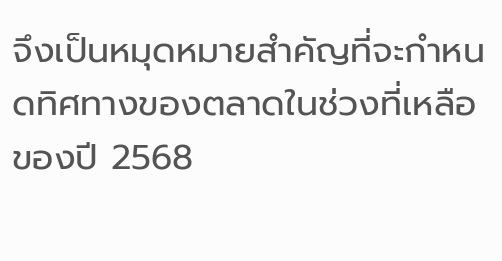จึงเป็นหมุดหมายสำคัญที่จะกำหนดทิศทางของตลาดในช่วงที่เหลือของปี 2568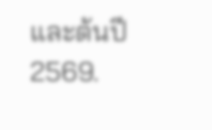และต้นปี 2569.